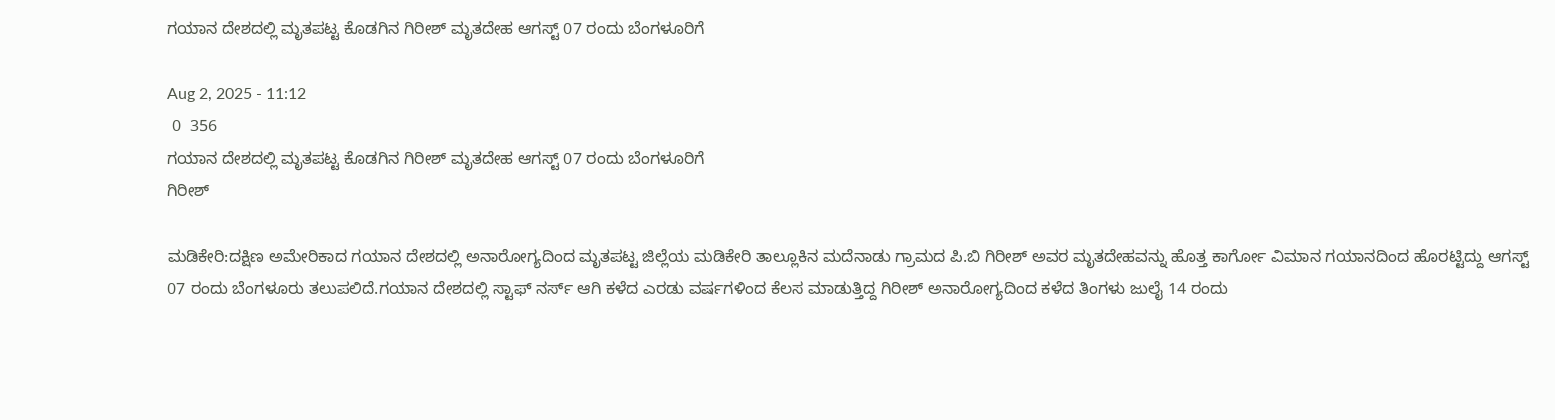ಗಯಾನ ದೇಶದಲ್ಲಿ ಮೃತಪಟ್ಟ ಕೊಡಗಿನ ಗಿರೀಶ್ ಮೃತದೇಹ ಆಗಸ್ಟ್ 07 ರಂದು ಬೆಂಗಳೂರಿಗೆ

Aug 2, 2025 - 11:12
 0  356
ಗಯಾನ ದೇಶದಲ್ಲಿ ಮೃತಪಟ್ಟ ಕೊಡಗಿನ ಗಿರೀಶ್ ಮೃತದೇಹ ಆಗಸ್ಟ್ 07 ರಂದು ಬೆಂಗಳೂರಿಗೆ
ಗಿರೀಶ್

ಮಡಿಕೇರಿ:ದಕ್ಷಿಣ ಅಮೇರಿಕಾದ ಗಯಾನ ದೇಶದಲ್ಲಿ ಅನಾರೋಗ್ಯದಿಂದ ಮೃತಪಟ್ಟ ಜಿಲ್ಲೆಯ ಮಡಿಕೇರಿ ತಾಲ್ಲೂಕಿನ ಮದೆನಾಡು ಗ್ರಾಮದ ಪಿ.ಬಿ ಗಿರೀಶ್ ಅವರ ಮೃತದೇಹವನ್ನು ಹೊತ್ತ ಕಾರ್ಗೋ ವಿಮಾನ ಗಯಾನದಿಂದ ಹೊರಟ್ಟಿದ್ದು ಆಗಸ್ಟ್ 07 ರಂದು ಬೆಂಗಳೂರು ತಲುಪಲಿದೆ.ಗಯಾನ ದೇಶದಲ್ಲಿ ಸ್ಟಾಫ್ ನರ್ಸ್ ಆಗಿ ಕಳೆದ ಎರಡು ವರ್ಷಗಳಿಂದ ಕೆಲಸ ಮಾಡುತ್ತಿದ್ದ ಗಿರೀಶ್ ಅನಾರೋಗ್ಯದಿಂದ ಕಳೆದ ತಿಂಗಳು ಜುಲೈ 14 ರಂದು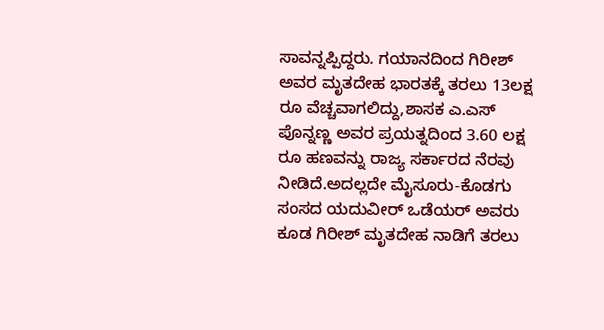ಸಾವನ್ನಪ್ಪಿದ್ದರು. ಗಯಾನದಿಂದ ಗಿರೀಶ್ ಅವರ ಮೃತದೇಹ ಭಾರತಕ್ಕೆ ತರಲು 13ಲಕ್ಷ ರೂ ವೆಚ್ಚವಾಗಲಿದ್ದು,ಶಾಸಕ ಎ.ಎಸ್ ಪೊನ್ನಣ್ಣ ಅವರ ಪ್ರಯತ್ನದಿಂದ 3.60 ಲಕ್ಷ ರೂ ಹಣವನ್ನು ರಾಜ್ಯ ಸರ್ಕಾರದ ನೆರವು ನೀಡಿದೆ.ಅದಲ್ಲದೇ ಮೈಸೂರು-ಕೊಡಗು ಸಂಸದ ಯದುವೀರ್ ಒಡೆಯರ್ ಅವರು ಕೂಡ ಗಿರೀಶ್ ಮೃತದೇಹ ನಾಡಿಗೆ ತರಲು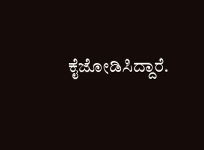ಕೈಜೋಡಿಸಿದ್ದಾರೆ.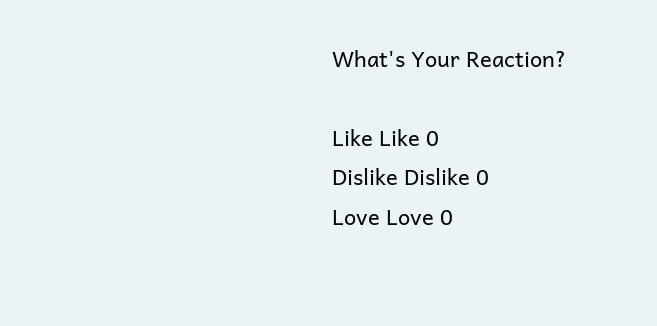What's Your Reaction?

Like Like 0
Dislike Dislike 0
Love Love 0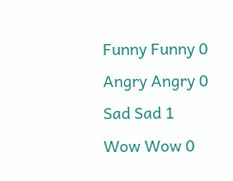Funny Funny 0
Angry Angry 0
Sad Sad 1
Wow Wow 0